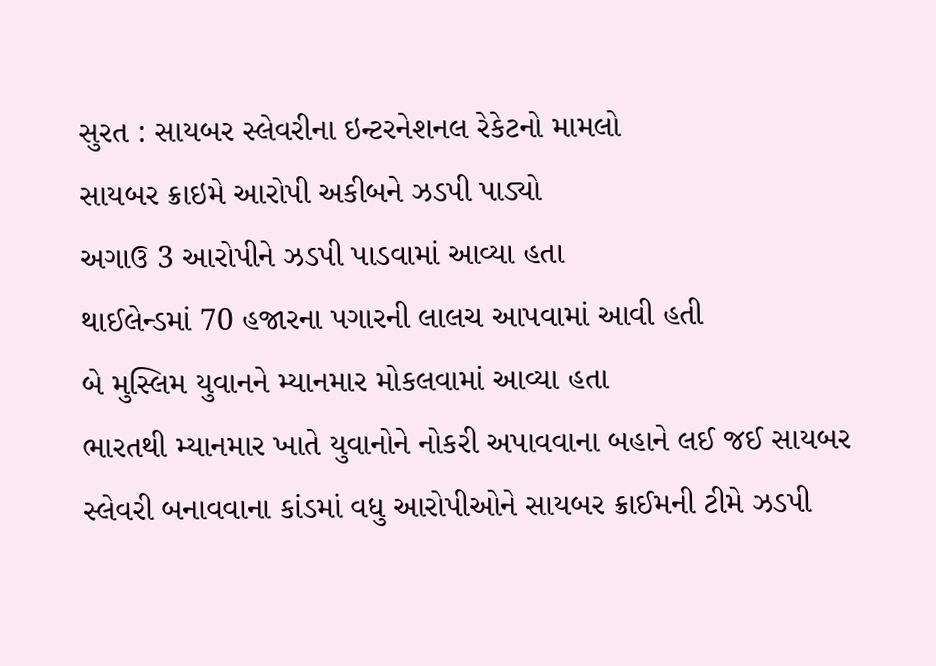સુરત : સાયબર સ્લેવરીના ઇન્ટરનેશનલ રેકેટનો મામલો
સાયબર ક્રાઇમે આરોપી અકીબને ઝડપી પાડ્યો
અગાઉ 3 આરોપીને ઝડપી પાડવામાં આવ્યા હતા
થાઈલેન્ડમાં 70 હજારના પગારની લાલચ આપવામાં આવી હતી
બે મુસ્લિમ યુવાનને મ્યાનમાર મોકલવામાં આવ્યા હતા
ભારતથી મ્યાનમાર ખાતે યુવાનોને નોકરી અપાવવાના બહાને લઈ જઈ સાયબર સ્લેવરી બનાવવાના કાંડમાં વધુ આરોપીઓને સાયબર ક્રાઈમની ટીમે ઝડપી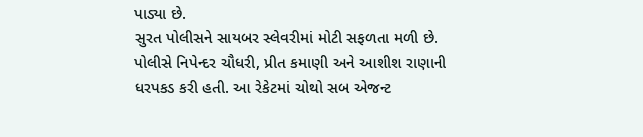પાડ્યા છે.
સુરત પોલીસને સાયબર સ્લેવરીમાં મોટી સફળતા મળી છે. પોલીસે નિપેન્દર ચૌધરી, પ્રીત કમાણી અને આશીશ રાણાની ધરપકડ કરી હતી. આ રેકેટમાં ચોથો સબ એજન્ટ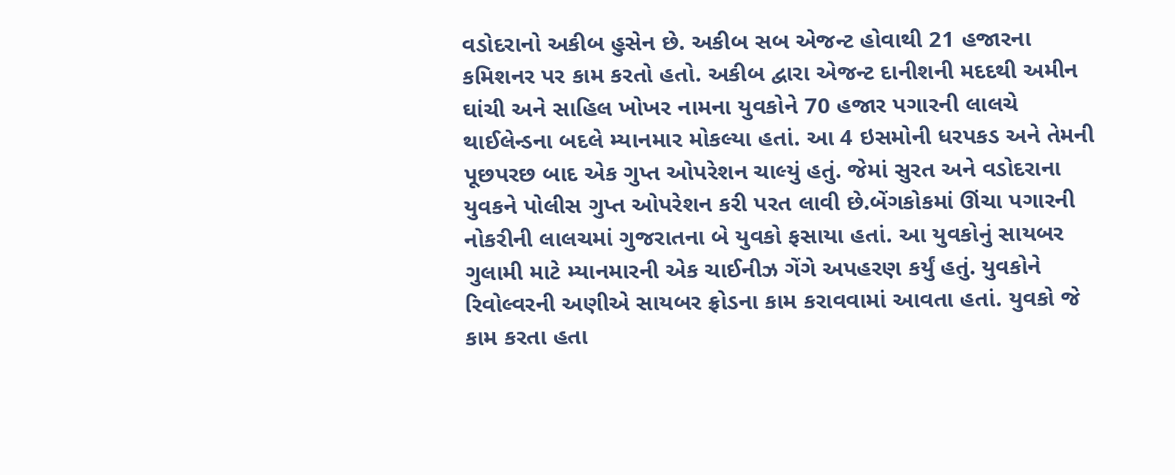વડોદરાનો અકીબ હુસેન છે. અકીબ સબ એજન્ટ હોવાથી 21 હજારના કમિશનર પર કામ કરતો હતો. અકીબ દ્વારા એજન્ટ દાનીશની મદદથી અમીન ઘાંચી અને સાહિલ ખોખર નામના યુવકોને 70 હજાર પગારની લાલચે થાઈલેન્ડના બદલે મ્યાનમાર મોકલ્યા હતાં. આ 4 ઇસમોની ધરપકડ અને તેમની પૂછપરછ બાદ એક ગુપ્ત ઓપરેશન ચાલ્યું હતું. જેમાં સુરત અને વડોદરાના યુવકને પોલીસ ગુપ્ત ઓપરેશન કરી પરત લાવી છે.બેંગકોકમાં ઊંચા પગારની નોકરીની લાલચમાં ગુજરાતના બે યુવકો ફસાયા હતાં. આ યુવકોનું સાયબર ગુલામી માટે મ્યાનમારની એક ચાઈનીઝ ગેંગે અપહરણ કર્યું હતું. યુવકોને રિવોલ્વરની અણીએ સાયબર ફ્રોડના કામ કરાવવામાં આવતા હતાં. યુવકો જે કામ કરતા હતા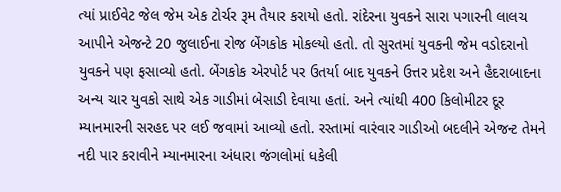ત્યાં પ્રાઈવેટ જેલ જેમ એક ટોર્ચર રૂમ તૈયાર કરાયો હતો. રાંદેરના યુવકને સારા પગારની લાલચ આપીને એજન્ટે 20 જુલાઈના રોજ બેંગકોક મોકલ્યો હતો. તો સુરતમાં યુવકની જેમ વડોદરાનો યુવકને પણ ફસાવ્યો હતો. બેંગકોક એરપોર્ટ પર ઉતર્યા બાદ યુવકને ઉત્તર પ્રદેશ અને હૈદરાબાદના અન્ય ચાર યુવકો સાથે એક ગાડીમાં બેસાડી દેવાયા હતાં. અને ત્યાંથી 400 કિલોમીટર દૂર મ્યાનમારની સરહદ પર લઈ જવામાં આવ્યો હતો. રસ્તામાં વારંવાર ગાડીઓ બદલીને એજન્ટ તેમને નદી પાર કરાવીને મ્યાનમારના અંધારા જંગલોમાં ધકેલી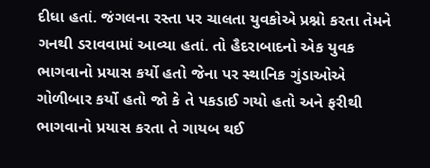દીધા હતાં. જંગલના રસ્તા પર ચાલતા યુવકોએ પ્રશ્નો કરતા તેમને ગનથી ડરાવવામાં આવ્યા હતાં. તો હૈદરાબાદનો એક યુવક ભાગવાનો પ્રયાસ કર્યો હતો જેના પર સ્થાનિક ગુંડાઓએ ગોળીબાર કર્યો હતો જો કે તે પકડાઈ ગયો હતો અને ફરીથી ભાગવાનો પ્રયાસ કરતા તે ગાયબ થઈ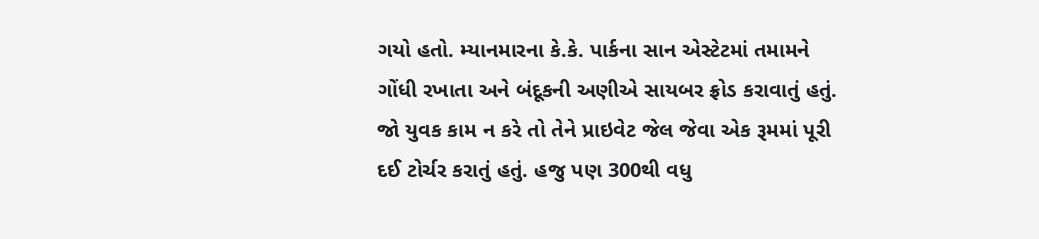ગયો હતો. મ્યાનમારના કે.કે. પાર્કના સાન એસ્ટેટમાં તમામને ગોંધી રખાતા અને બંદૂકની અણીએ સાયબર ફ્રોડ કરાવાતું હતું. જો યુવક કામ ન કરે તો તેને પ્રાઇવેટ જેલ જેવા એક રૂમમાં પૂરી દઈ ટોર્ચર કરાતું હતું. હજુ પણ 300થી વધુ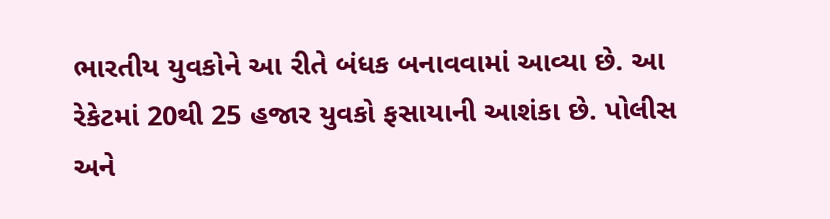ભારતીય યુવકોને આ રીતે બંધક બનાવવામાં આવ્યા છે. આ રેકેટમાં 20થી 25 હજાર યુવકો ફસાયાની આશંકા છે. પોલીસ અને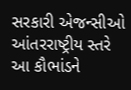સરકારી એજન્સીઓ આંતરરાષ્ટ્રીય સ્તરે આ કૌભાંડને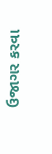ઉજાગર કરવા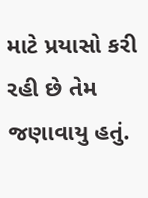માટે પ્રયાસો કરી રહી છે તેમ જણાવાયુ હતું.